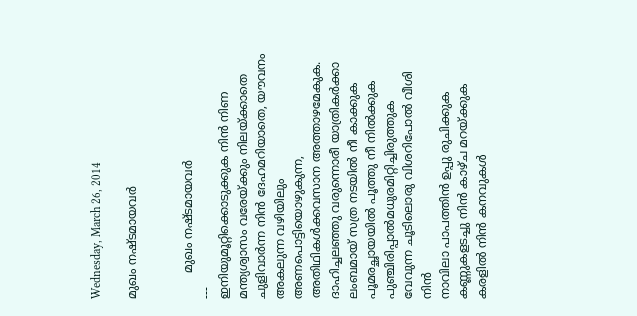Wednesday, March 26, 2014

മുഖം നഷ്ടമായവര്‍


       മുഖം നഷ്ടമായവര്‍
---
ഇനിയുമൂറ്റിക്കൊടുക്കുക നിന്‍ നിണ
മന്ത്യശ്വാസം വരേയ്ക്കും നിലയ്ക്കാതെ
ചുളിവാര്‍ന്ന നിന്‍ ദേഹമറിയാതെ, യൗവനം
അകലുന്ന വഴിയിലും അണപൊട്ടിയൊഴുകുന്ന,
അതിഥികള്‍ക്കവസാന അത്താഴമേകുക.
ദാഹിച്ചലഞ്ഞു വരുന്നൊരീ യാത്രികര്‍ക്കാ
ലംബമായ് സത്ര നടയില്‍ നീ കാക്കുക
പൂമരച്ഛായയില്‍ പൂത്തു നീ നില്‍ക്കുക
പുഞ്ചിരിപ്പാല്‍മധുരമിറ്റിച്ചിരുത്തുക
വേവുന്ന ചൂടിലൊരു വിശറിപോല്‍ വീശി നിന്‍
നാവിലാ പാപത്തിന്‍ ഉപ്പു രുചിക്കുക
കണ്ണുകളടച്ചു നിന്‍ കാഴ്ച മറയ്ക്കുക
കരളില്‍ നിന്‍ കനവുകള്‍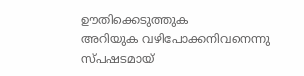ഊതിക്കെടുത്തുക
അറിയുക വഴിപോക്കനിവനെന്നു സ്പഷടമായ്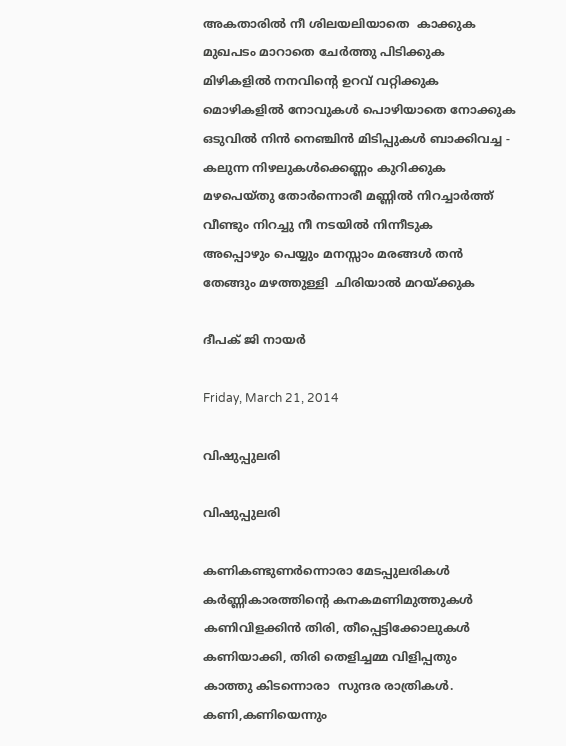അകതാരില്‍ നീ ശിലയലിയാതെ  കാക്കുക
മുഖപടം മാറാതെ ചേര്‍ത്തു പിടിക്കുക
മിഴികളില്‍ നനവിന്റെ ഉറവ് വറ്റിക്കുക
മൊഴികളില്‍ നോവുകള്‍ പൊഴിയാതെ നോക്കുക
ഒടുവില്‍ നിന്‍ നെഞ്ചിന്‍ മിടിപ്പുകള്‍ ബാക്കിവച്ച -
കലുന്ന നിഴലുകള്‍ക്കെണ്ണം കുറിക്കുക
മഴപെയ്തു തോര്‍ന്നൊരീ മണ്ണില്‍ നിറച്ചാര്‍ത്ത്
വീണ്ടും നിറച്ചു നീ നടയില്‍ നിന്നീടുക
അപ്പൊഴും പെയ്യും മനസ്സാം മരങ്ങള്‍ തന്‍
തേങ്ങും മഴത്തുള്ളി  ചിരിയാല്‍ മറയ്ക്കുക

ദീപക് ജി നായര്‍

Friday, March 21, 2014

വിഷുപ്പുലരി

വിഷുപ്പുലരി

കണികണ്ടുണര്‍ന്നൊരാ മേടപ്പുലരികള്‍
കര്‍ണ്ണികാരത്തിന്റെ കനകമണിമുത്തുകള്‍
കണിവിളക്കിന്‍ തിരി, തീപ്പെട്ടിക്കോലുകള്‍
കണിയാക്കി, തിരി തെളിച്ചമ്മ വിളിപ്പതും
കാത്തു കിടന്നൊരാ  സുന്ദര രാത്രികള്‍.
കണി,കണിയെന്നും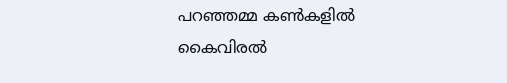പറഞ്ഞമ്മ കണ്‍കളില്‍
കൈവിരല്‍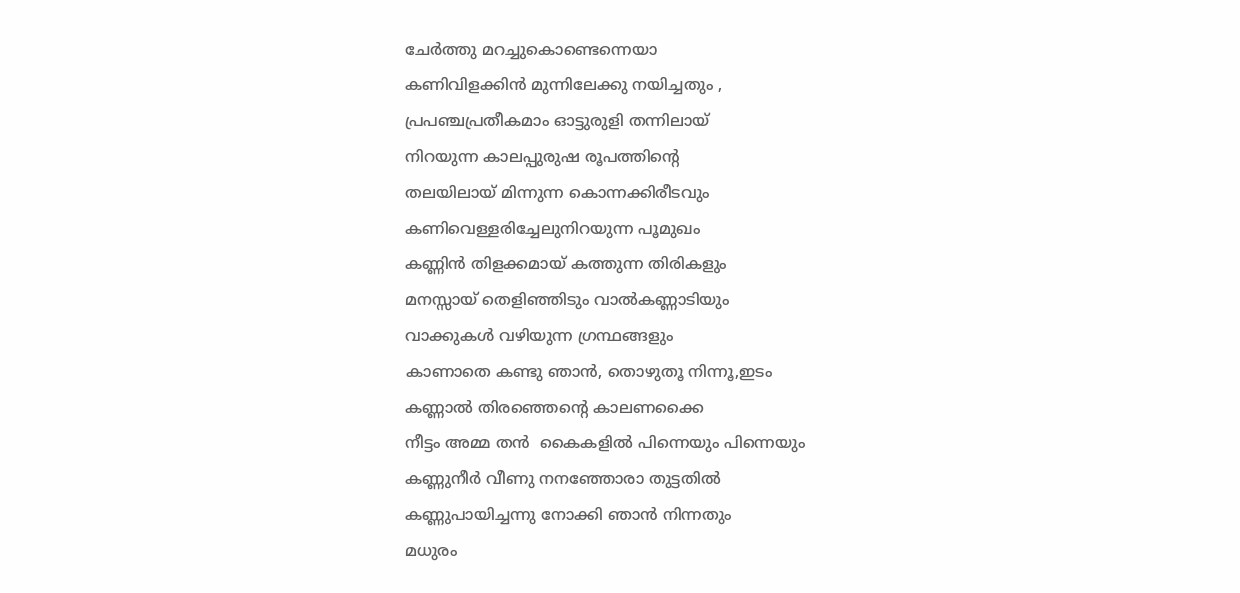ചേര്‍ത്തു മറച്ചുകൊണ്ടെന്നെയാ
കണിവിളക്കിന്‍ മുന്നിലേക്കു നയിച്ചതും ,
പ്രപഞ്ചപ്രതീകമാം ഓട്ടുരുളി തന്നിലായ്
നിറയുന്ന കാലപ്പുരുഷ രൂപത്തിന്റെ
തലയിലായ് മിന്നുന്ന കൊന്നക്കിരീടവും
കണിവെള്ളരിച്ചേലുനിറയുന്ന പൂമുഖം
കണ്ണിന്‍ തിളക്കമായ് കത്തുന്ന തിരികളും
മനസ്സായ് തെളിഞ്ഞിടും വാല്‍കണ്ണാടിയും
വാക്കുകള്‍ വഴിയുന്ന ഗ്രന്ഥങ്ങളും
കാണാതെ കണ്ടു ഞാന്‍, തൊഴുതൂ നിന്നൂ,ഇടം
കണ്ണാല്‍ തിരഞ്ഞെന്റെ കാലണക്കൈ
നീട്ടം അമ്മ തന്‍  കൈകളില്‍ പിന്നെയും പിന്നെയും
കണ്ണുനീര്‍ വീണു നനഞ്ഞോരാ തുട്ടതില്‍
കണ്ണുപായിച്ചന്നു നോക്കി ഞാന്‍ നിന്നതും
മധുരം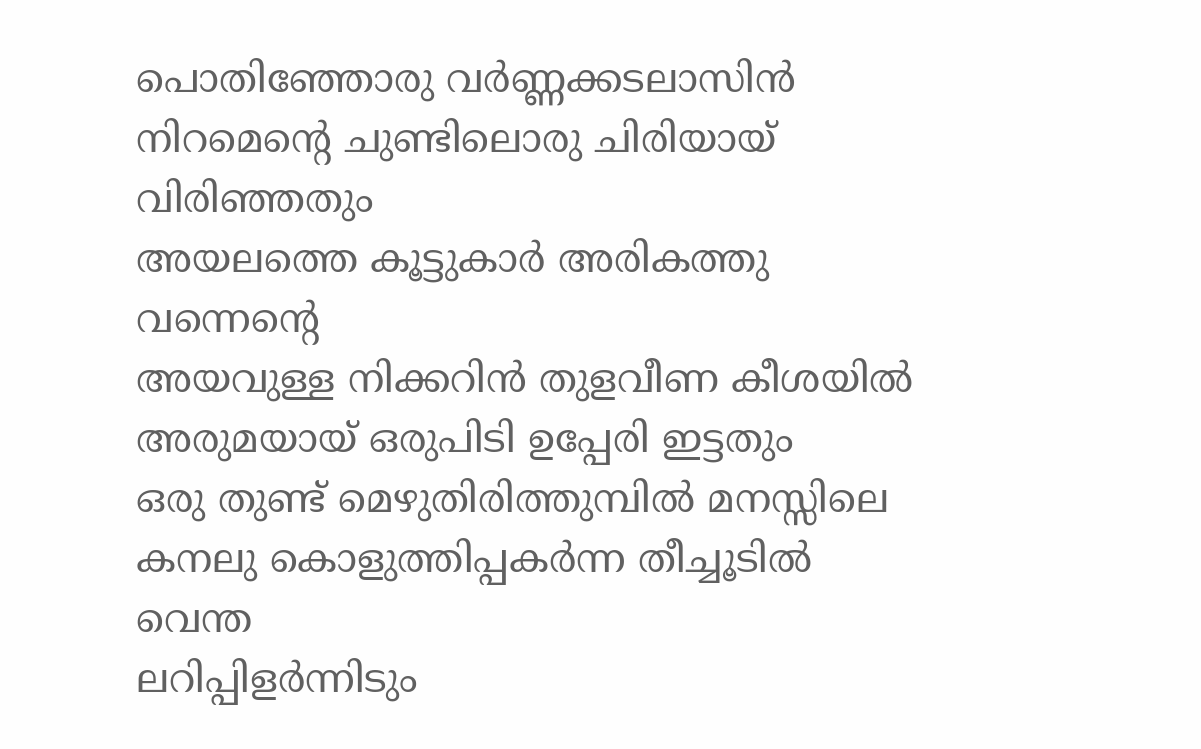പൊതിഞ്ഞോരു വര്‍ണ്ണക്കടലാസിന്‍
നിറമെന്റെ ചുണ്ടിലൊരു ചിരിയായ് വിരിഞ്ഞതും
അയലത്തെ കൂട്ടുകാര്‍ അരികത്തു വന്നെന്റെ
അയവുള്ള നിക്കറിന്‍ തുളവീണ കീശയില്‍
അരുമയായ് ഒരുപിടി ഉപ്പേരി ഇട്ടതും
ഒരു തുണ്ട്‌ മെഴുതിരിത്തുമ്പില്‍ മനസ്സിലെ
കനലു കൊളുത്തിപ്പകര്‍ന്ന തീച്ചൂടില്‍ വെന്ത
ലറിപ്പിളര്‍ന്നിടും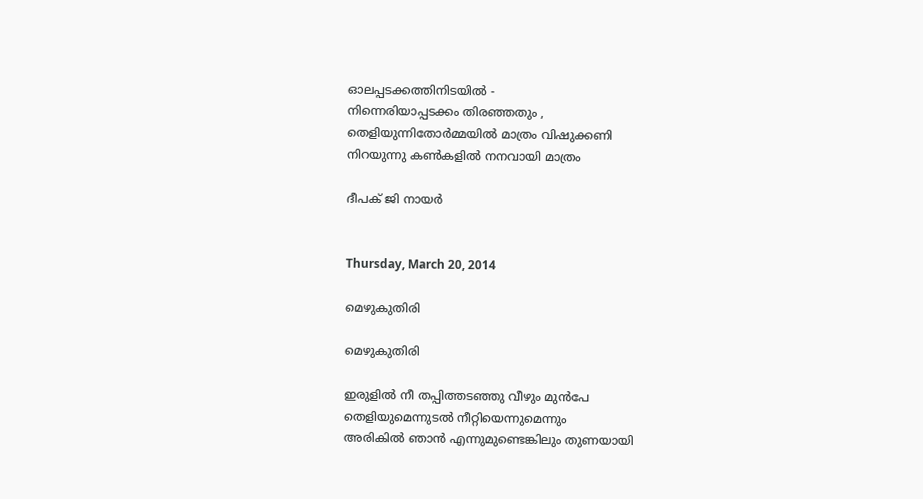ഓലപ്പടക്കത്തിനിടയില്‍ -
നിന്നെരിയാപ്പടക്കം തിരഞ്ഞതും ,
തെളിയുന്നിതോര്‍മ്മയില്‍ മാത്രം വിഷുക്കണി
നിറയുന്നു കണ്‍കളിൽ നനവായി മാത്രം

ദീപക് ജി നായർ


Thursday, March 20, 2014

മെഴുകുതിരി

മെഴുകുതിരി

ഇരുളിൽ നീ തപ്പിത്തടഞ്ഞു വീഴും മുൻപേ
തെളിയുമെന്നുടൽ നീറ്റിയെന്നുമെന്നും
അരികിൽ ഞാൻ എന്നുമുണ്ടെങ്കിലും തുണയായി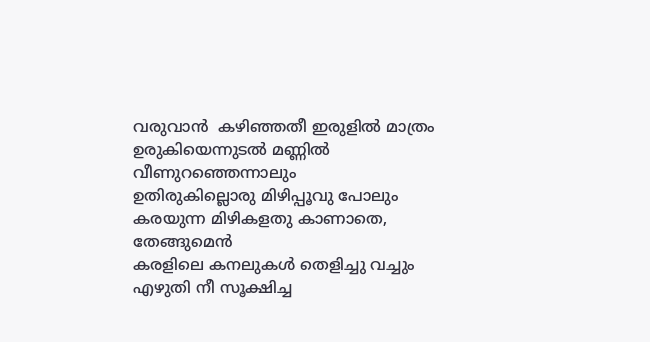വരുവാന്‍  കഴിഞ്ഞതീ ഇരുളിൽ മാത്രം
ഉരുകിയെന്നുടൽ മണ്ണിൽ വീണുറഞ്ഞെന്നാലും
ഉതിരുകില്ലൊരു മിഴിപ്പൂവു പോലും
കരയുന്ന മിഴികളതു കാണാതെ, തേങ്ങുമെന്‍
കരളിലെ കനലുകള്‍ തെളിച്ചു വച്ചും
എഴുതി നീ സൂക്ഷിച്ച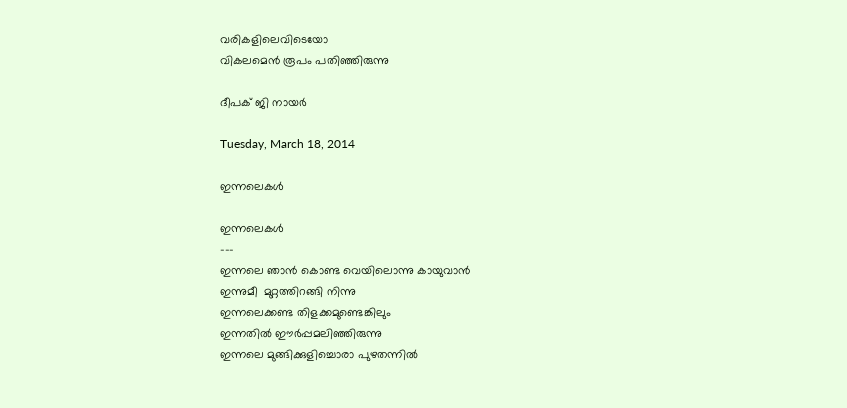വരികളിലെവിടെയോ
വികലമെന്‍ രൂപം പതിഞ്ഞിരുന്നു

ദീപക് ജി നായര്‍

Tuesday, March 18, 2014

ഇന്നലെകള്‍

ഇന്നലെകള്‍
---
ഇന്നലെ ഞാന്‍ കൊണ്ട വെയിലൊന്നു കായുവാന്‍
ഇന്നുമീ  മുറ്റത്തിറങ്ങി നിന്നു
ഇന്നലെക്കണ്ട തിളക്കമുണ്ടെങ്കിലും
ഇന്നതില്‍ ഈര്‍പ്പമലിഞ്ഞിരുന്നു
ഇന്നലെ മുങ്ങിക്കുളിച്ചൊരാ പുഴതന്നില്‍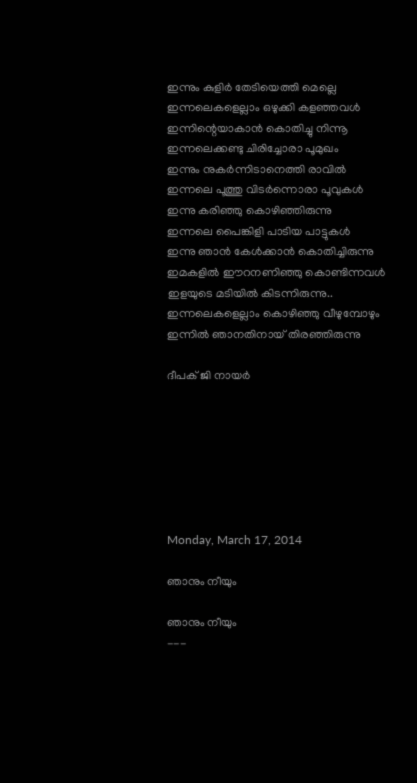ഇന്നും കുളിര്‍ തേടിയെത്തി മെല്ലെ
ഇന്നലെകളെല്ലാം ഒഴുക്കി കളഞ്ഞവള്‍
ഇന്നിന്റെയാകാന്‍ കൊതിച്ചു നിന്നൂ
ഇന്നലെക്കണ്ടു ചിരിച്ചോരാ പൂമുഖം
ഇന്നും നുകര്‍ന്നിടാനെത്തി രാവില്‍
ഇന്നലെ പൂത്തു വിടര്‍ന്നൊരാ പൂവുകള്‍
ഇന്നു കരിഞ്ഞു കൊഴിഞ്ഞിരുന്നു
ഇന്നലെ പൈങ്കിളി പാടിയ പാട്ടുകള്‍
ഇന്നു ഞാന്‍ കേള്‍ക്കാന്‍ കൊതിച്ചിരുന്നു
ഇമകളില്‍ ഈറനണിഞ്ഞു കൊണ്ടിന്നവള്‍
ഇളയുടെ മടിയില്‍ കിടന്നിരുന്നു..
ഇന്നലെകളെല്ലാം കൊഴിഞ്ഞു വീഴുമ്പോഴും
ഇന്നില്‍ ഞാനതിനായ് തിരഞ്ഞിരുന്നു

ദീപക് ജി നായര്‍







Monday, March 17, 2014

ഞാനും നീയും

ഞാനും നീയും
---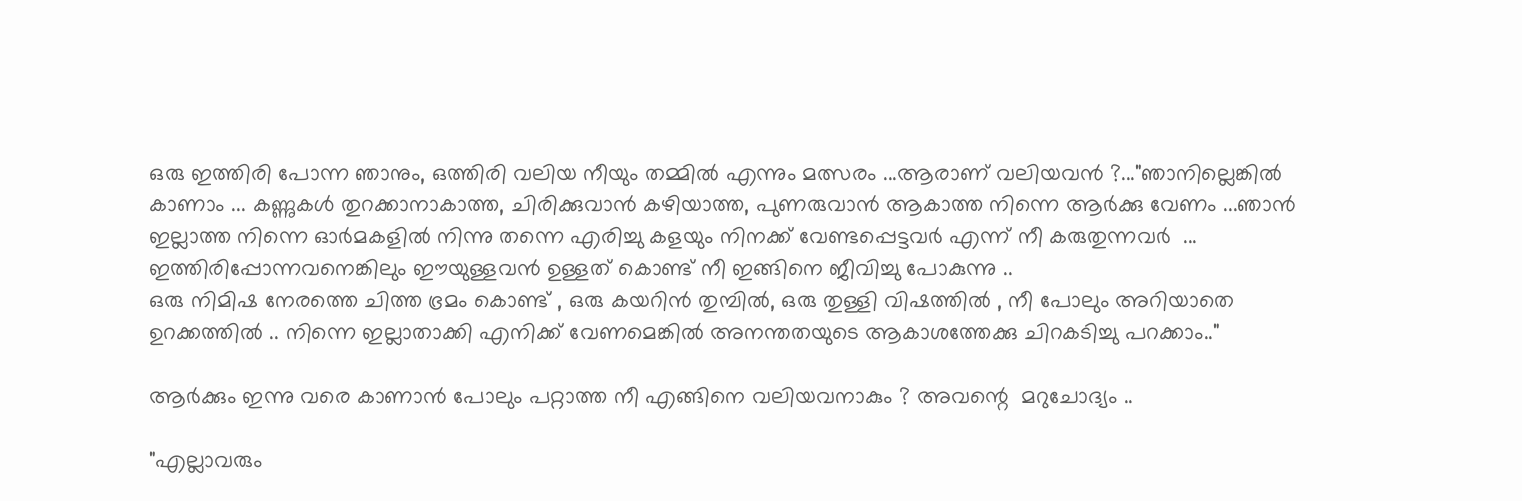ഒരു ഇത്തിരി പോന്ന ഞാനും, ഒത്തിരി വലിയ നീയും തമ്മിൽ എന്നും മത്സരം ...ആരാണ് വലിയവൻ ?..."ഞാനില്ലെങ്കിൽ കാണാം ... കണ്ണുകൾ തുറക്കാനാകാത്ത, ചിരിക്കുവാൻ കഴിയാത്ത, പുണരുവാൻ ആകാത്ത നിന്നെ ആർക്കു വേണം ...ഞാൻ ഇല്ലാത്ത നിന്നെ ഓർമകളിൽ നിന്നു തന്നെ എരിച്ചു കളയും നിനക്ക് വേണ്ടപ്പെട്ടവര്‍ എന്ന് നീ കരുതുന്നവര്‍  ... ഇത്തിരിപ്പോന്നവനെങ്കിലും ഈയുള്ളവൻ ഉള്ളത് കൊണ്ട് നീ ഇങ്ങിനെ ജീവിച്ചു പോകുന്നു ..
ഒരു നിമിഷ നേരത്തെ ചിത്ത ഭ്രമം കൊണ്ട് , ഒരു കയറിൻ തുമ്പിൽ, ഒരു തുള്ളി വിഷത്തിൽ , നീ പോലും അറിയാതെ ഉറക്കത്തില്‍ .. നിന്നെ ഇല്ലാതാക്കി എനിക്ക് വേണമെങ്കിൽ അനന്തതയുടെ ആകാശത്തേക്കു ചിറകടിച്ചു പറക്കാം.."

ആർക്കും ഇന്നു വരെ കാണാൻ പോലും പറ്റാത്ത നീ എങ്ങിനെ വലിയവനാകും ? അവന്റെ  മറുചോദ്യം ..

"എല്ലാവരും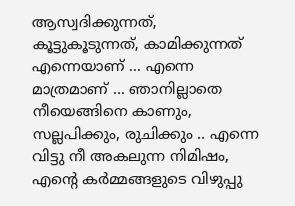ആസ്വദിക്കുന്നത്,  കൂട്ടുകൂടുന്നത്, കാമിക്കുന്നത് എന്നെയാണ് ... എന്നെ മാത്രമാണ് ... ഞാനില്ലാതെ നീയെങ്ങിനെ കാണും, സല്ലപിക്കും, രുചിക്കും .. എന്നെ വിട്ടു നീ അകലുന്ന നിമിഷം, എന്റെ കര്‍മ്മങ്ങളുടെ വിഴുപ്പു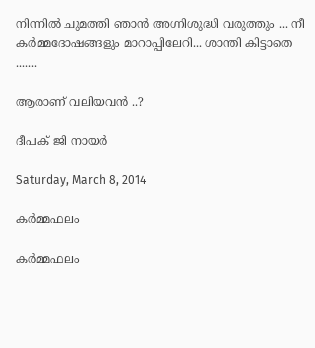നിന്നില്‍ ചുമത്തി ഞാന്‍ അഗ്നിശുദ്ധി വരുത്തും ... നീ കര്‍മ്മദോഷങ്ങളും മാറാപ്പിലേറി... ശാന്തി കിട്ടാതെ .......

ആരാണ് വലിയവന്‍ ..?

ദീപക് ജി നായര്‍

Saturday, March 8, 2014

കര്‍മ്മഫലം

കര്‍മ്മഫലം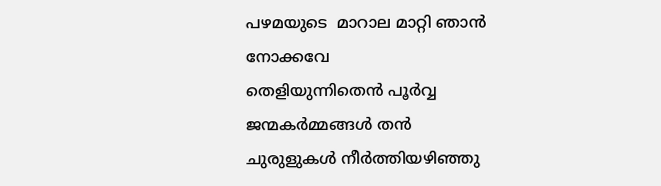പഴമയുടെ  മാറാല മാറ്റി ഞാൻ നോക്കവേ
തെളിയുന്നിതെൻ പൂർവ്വ ജന്മകർമ്മങ്ങള്‍ തന്‍
ചുരുളുകൾ നീർത്തിയഴിഞ്ഞു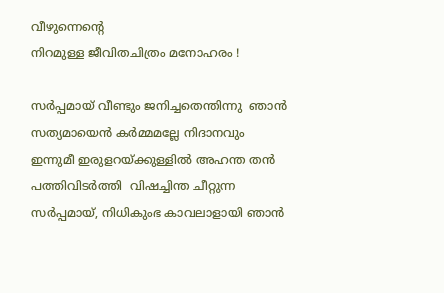വീഴുന്നെന്റെ
നിറമുള്ള ജീവിതചിത്രം മനോഹരം !

സര്‍പ്പമായ് വീണ്ടും ജനിച്ചതെന്തിന്നു  ഞാന്‍
സത്യമായെന്‍ കര്‍മ്മമല്ലേ നിദാനവും
ഇന്നുമീ ഇരുളറയ്ക്കുള്ളില്‍ അഹന്ത തന്‍
പത്തിവിടര്‍ത്തി  വിഷച്ചിന്ത ചീറ്റുന്ന
സര്‍പ്പമായ്, നിധികുംഭ കാവലാളായി ഞാന്‍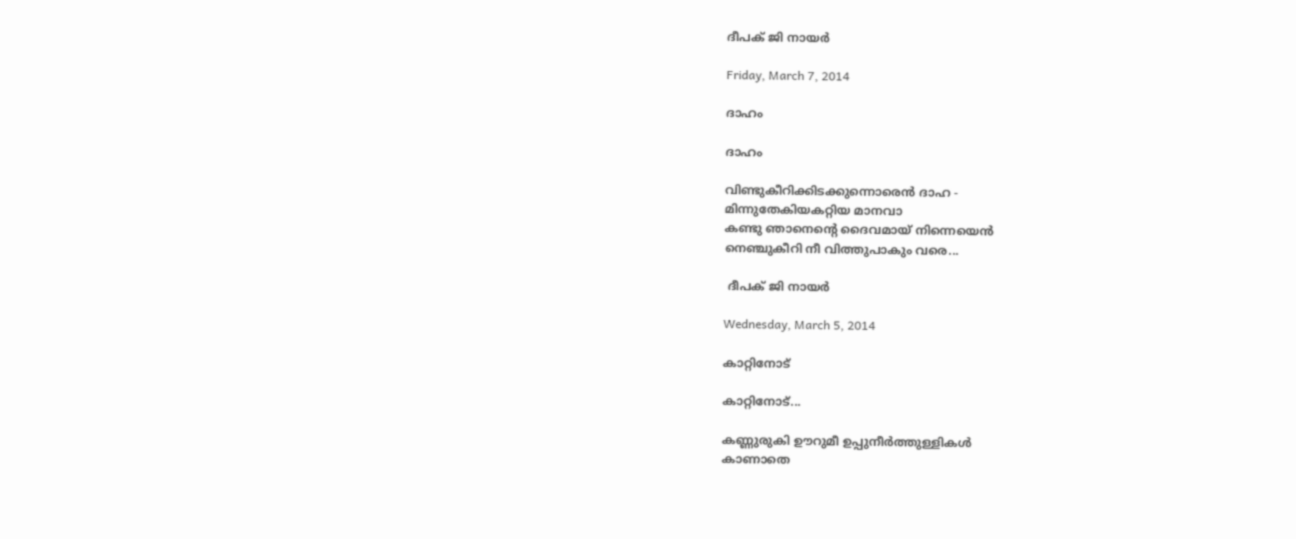ദീപക് ജി നായര്‍

Friday, March 7, 2014

ദാഹം

ദാഹം

വിണ്ടുകീറിക്കിടക്കുന്നൊരെന്‍ ദാഹ -
മിന്നുതേകിയകറ്റിയ മാനവാ
കണ്ടു ഞാനെന്റെ ദൈവമായ് നിന്നെയെന്‍
നെഞ്ചുകീറി നീ വിത്തുപാകും വരെ...

 ദീപക് ജി നായർ

Wednesday, March 5, 2014

കാറ്റിനോട്

കാറ്റിനോട്...

കണ്ണുരുകി ഊറുമീ ഉപ്പുനീര്‍ത്തുള്ളികള്‍
കാണാതെ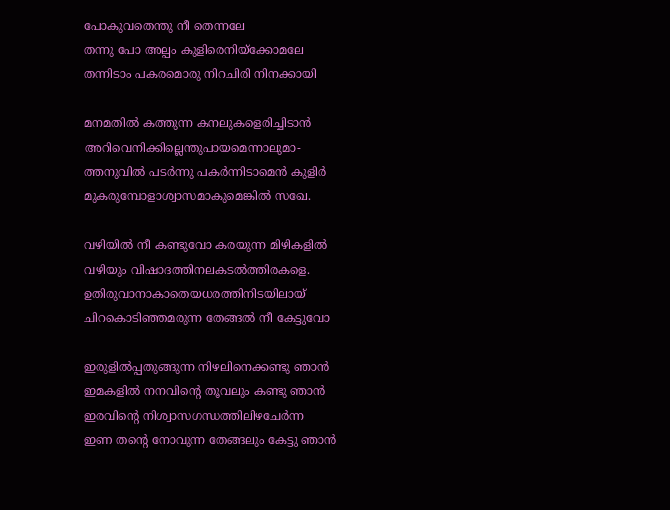പോകുവതെന്തു നീ തെന്നലേ
തന്നു പോ അല്പം കുളിരെനിയ്ക്കോമലേ
തന്നിടാം പകരമൊരു നിറചിരി നിനക്കായി

മനമതില്‍ കത്തുന്ന കനലുകളെരിച്ചിടാന്‍
അറിവെനിക്കില്ലെന്തുപായമെന്നാലുമാ-
ത്തനുവില്‍ പടര്‍ന്നു പകര്‍ന്നിടാമെന്‍ കുളിര്‍
മുകരുമ്പോളാശ്വാസമാകുമെങ്കിൽ സഖേ.

വഴിയില്‍ നീ കണ്ടുവോ കരയുന്ന മിഴികളില്‍
വഴിയും വിഷാദത്തിനലകടല്‍ത്തിരകളെ.
ഉതിരുവാനാകാതെയധരത്തിനിടയിലായ്
ചിറകൊടിഞ്ഞമരുന്ന തേങ്ങൽ നീ കേട്ടുവോ

ഇരുളിൽപ്പതുങ്ങുന്ന നിഴലിനെക്കണ്ടു ഞാൻ
ഇമകളിൽ നനവിന്റെ തൂവലും കണ്ടു ഞാൻ
ഇരവിന്റെ നിശ്വാസഗന്ധത്തിലിഴചേര്‍ന്ന
ഇണ തന്റെ നോവുന്ന തേങ്ങലും കേട്ടു ഞാന്‍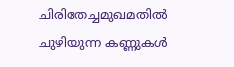ചിരിതേച്ചമുഖമതില്‍ ചുഴിയുന്ന കണ്ണുകള്‍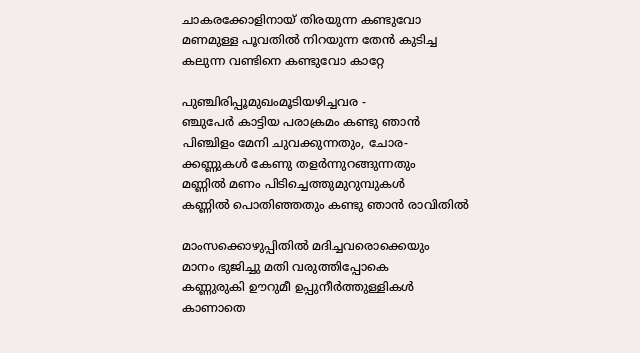ചാകരക്കോളിനായ് തിരയുന്ന കണ്ടുവോ
മണമുള്ള പൂവതില്‍ നിറയുന്ന തേന്‍ കുടിച്ച
കലുന്ന വണ്ടിനെ കണ്ടുവോ കാറ്റേ

പുഞ്ചിരിപ്പൂമുഖംമൂടിയഴിച്ചവര -
ഞ്ചുപേര്‍ കാട്ടിയ പരാക്രമം കണ്ടു ഞാന്‍
പിഞ്ചിളം മേനി ചുവക്കുന്നതും, ചോര-
ക്കണ്ണുകള്‍ കേണു തളര്‍ന്നുറങ്ങുന്നതും
മണ്ണില്‍ മണം പിടിച്ചെത്തുമുറുമ്പുകള്‍
കണ്ണില്‍ പൊതിഞ്ഞതും കണ്ടു ഞാന്‍ രാവിതില്‍

മാംസക്കൊഴുപ്പിതില്‍ മദിച്ചവരൊക്കെയും
മാനം ഭുജിച്ചു മതി വരുത്തിപ്പോകെ
കണ്ണുരുകി ഊറുമീ ഉപ്പുനീര്‍ത്തുള്ളികള്‍
കാണാതെ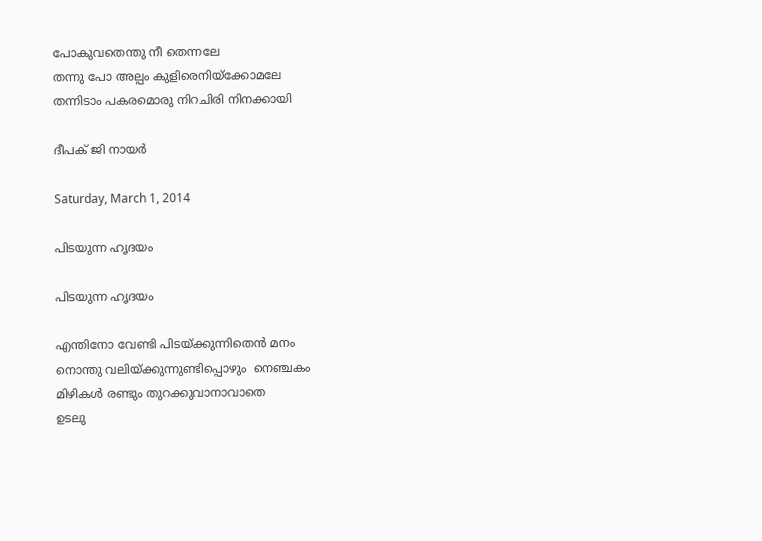പോകുവതെന്തു നീ തെന്നലേ
തന്നു പോ അല്പം കുളിരെനിയ്ക്കോമലേ
തന്നിടാം പകരമൊരു നിറചിരി നിനക്കായി

ദീപക് ജി നായര്‍

Saturday, March 1, 2014

പിടയുന്ന ഹൃദയം

പിടയുന്ന ഹൃദയം

എന്തിനോ വേണ്ടി പിടയ്ക്കുന്നിതെൻ മനം
നൊന്തു വലിയ്ക്കുന്നുണ്ടിപ്പൊഴും  നെഞ്ചകം
മിഴികൾ രണ്ടും തുറക്കുവാനാവാതെ
ഉടലു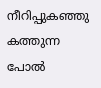നീറിപ്പുകഞ്ഞു കത്തുന്ന പോൽ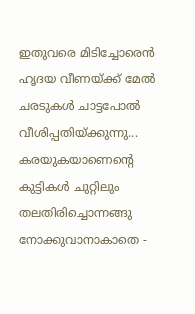ഇതുവരെ മിടിച്ചോരെൻ ഹൃദയ വീണയ്ക്ക് മേൽ
ചരടുകൾ ചാട്ടപോൽ വീശിപ്പതിയ്ക്കുന്നു...
കരയുകയാണെന്റെ കുട്ടികൾ ചുറ്റിലും
തലതിരിച്ചൊന്നങ്ങു നോക്കുവാനാകാതെ -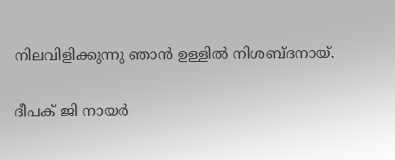നിലവിളിക്കുന്നു ഞാൻ ഉള്ളിൽ നിശബ്ദനായ്.

ദീപക് ജി നായര്‍